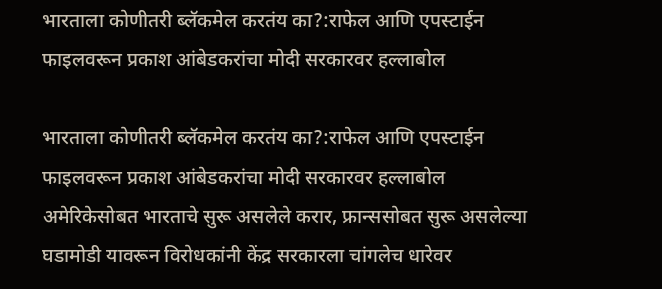भारताला कोणीतरी ब्लॅकमेल करतंय का?:राफेल आणि एपस्टाईन फाइलवरून प्रकाश आंबेडकरांचा मोदी सरकारवर हल्लाबोल

भारताला कोणीतरी ब्लॅकमेल करतंय का?:राफेल आणि एपस्टाईन फाइलवरून प्रकाश आंबेडकरांचा मोदी सरकारवर हल्लाबोल
अमेरिकेसोबत भारताचे सुरू असलेले करार, फ्रान्ससोबत सुरू असलेल्या घडामोडी यावरून विरोधकांनी केंद्र सरकारला चांगलेच धारेवर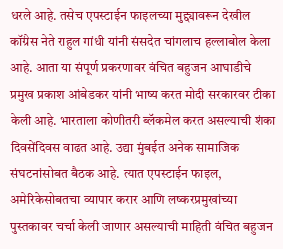धरले आहे. तसेच एपस्टाईन फाइलच्या मुद्द्यावरून देखील कॉंग्रेस नेते राहुल गांधी यांनी संसदेत चांगलाच हल्लाबोल केला आहे. आता या संपूर्ण प्रकरणावर वंचित बहुजन आघाडीचे प्रमुख प्रकाश आंबेडकर यांनी भाष्य करत मोदी सरकारवर टीका केली आहे. भारताला कोणीतरी ब्लॅकमेल करत असल्याची शंका दिवसेंदिवस वाढत आहे. उद्या मुंबईत अनेक सामाजिक संघटनांसोबत बैठक आहे. त्यात एपस्टाईन फाइल, अमेरिकेसोबतचा व्यापार करार आणि लष्करप्रमुखांच्या पुस्तकावर चर्चा केली जाणार असल्याची माहिती वंचित बहुजन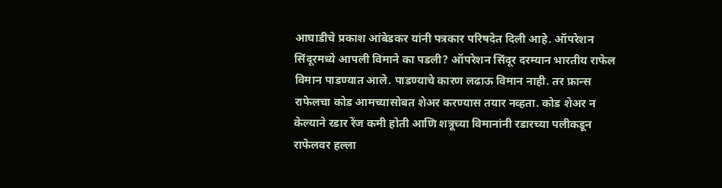आघाडीचे प्रकाश आंबेडकर यांनी पत्रकार परिषदेत दिली आहे. ऑपरेशन सिंदूरमध्ये आपली विमाने का पडली? ऑपरेशन सिंदूर दरम्यान भारतीय राफेल विमान पाडण्यात आले. पाडण्याचे कारण लढाऊ विमान नाही. तर फ्रान्स राफेलचा कोड आमच्यासोबत शेअर करण्यास तयार नव्हता. कोड शेअर न केल्याने रडार रेंज कमी होती आणि शत्रूच्या विमानांनी रडारच्या पलीकडून राफेलवर हल्ला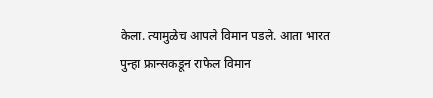केला. त्यामुळेच आपले विमान पडले. आता भारत पुन्हा फ्रान्सकडून राफेल विमान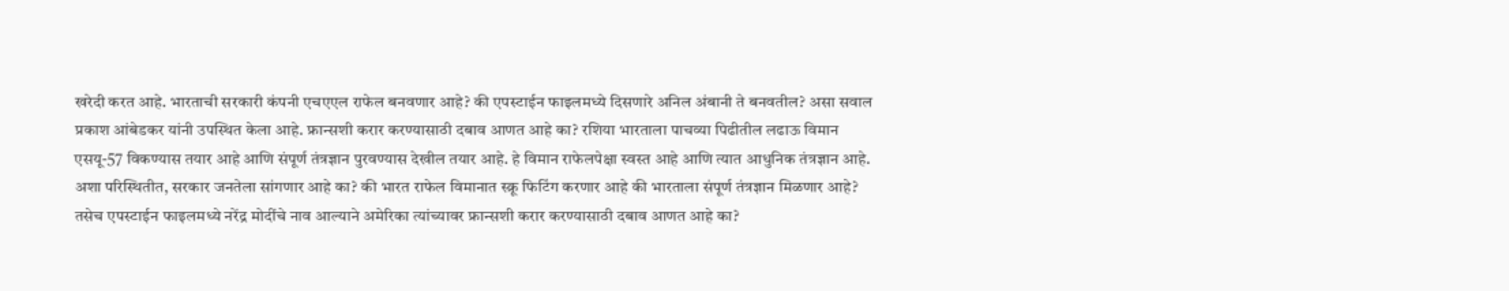खरेदी करत आहे. भारताची सरकारी कंपनी एचएएल राफेल बनवणार आहे? की एपस्टाईन फाइलमध्ये दिसणारे अनिल अंबानी ते बनवतील? असा सवाल प्रकाश आंबेडकर यांनी उपस्थित केला आहे. फ्रान्सशी करार करण्यासाठी दबाव आणत आहे का? रशिया भारताला पाचव्या पिढीतील लढाऊ विमान एसयू-57 विकण्यास तयार आहे आणि संपूर्ण तंत्रज्ञान पुरवण्यास देखील तयार आहे. हे विमान राफेलपेक्षा स्वस्त आहे आणि त्यात आधुनिक तंत्रज्ञान आहे. अशा परिस्थितीत, सरकार जनतेला सांगणार आहे का? की भारत राफेल विमानात स्क्रू फिटिंग करणार आहे की भारताला संपूर्ण तंत्रज्ञान मिळणार आहे? तसेच एपस्टाईन फाइलमध्ये नरेंद्र मोदींचे नाव आल्याने अमेरिका त्यांच्यावर फ्रान्सशी करार करण्यासाठी दबाव आणत आहे का?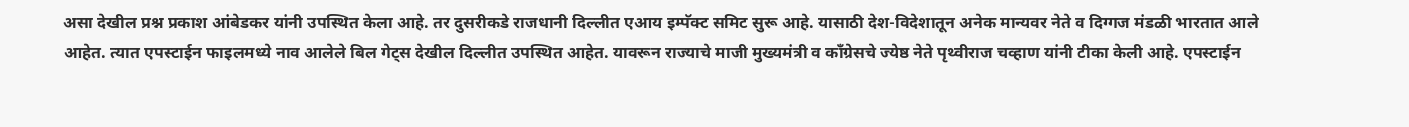असा देखील प्रश्न प्रकाश आंबेडकर यांनी उपस्थित केला आहे. तर दुसरीकडे राजधानी दिल्लीत एआय इम्पॅक्ट समिट सुरू आहे. यासाठी देश-विदेशातून अनेक मान्यवर नेते व दिग्गज मंडळी भारतात आले आहेत. त्यात एपस्टाईन फाइलमध्ये नाव आलेले बिल गेट्स देखील दिल्लीत उपस्थित आहेत. यावरून राज्याचे माजी मुख्यमंत्री व कॉंग्रेसचे ज्येष्ठ नेते पृथ्वीराज चव्हाण यांनी टीका केली आहे. एपस्टाईन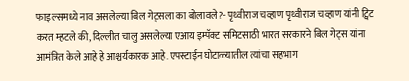फाइल्समध्ये नाव असलेल्या बिल गेट्सला का बोलावले?- पृथ्वीराज चव्हाण पृथ्वीराज चव्हाण यांनी ट्विट करत म्हटले की, दिल्लीत चालु असलेल्या एआय इम्पॅक्ट समिटसाठी भारत सरकारने बिल गेट्स यांना आमंत्रित केले आहे हे आश्चर्यकारक आहे. एपस्टाईन घोटाळ्यातील त्यांचा सहभाग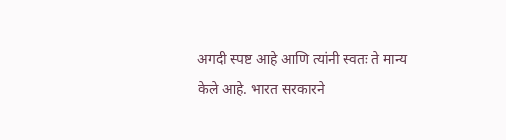अगदी स्पष्ट आहे आणि त्यांनी स्वतः ते मान्य केले आहे. भारत सरकारने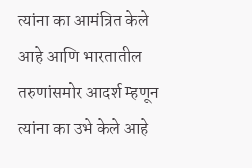त्यांना का आमंत्रित केले आहे आणि भारतातील तरुणांसमोर आदर्श म्हणून त्यांना का उभे केले आहे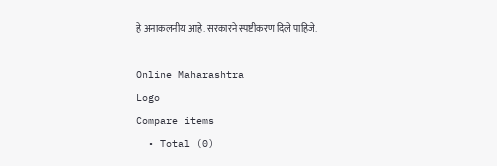हे अनाकलनीय आहे. सरकारने स्पष्टीकरण दिले पाहिजे.

Online Maharashtra
Logo
Compare items
  • Total (0)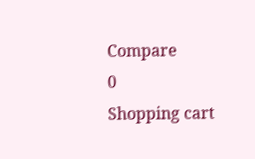Compare
0
Shopping cart